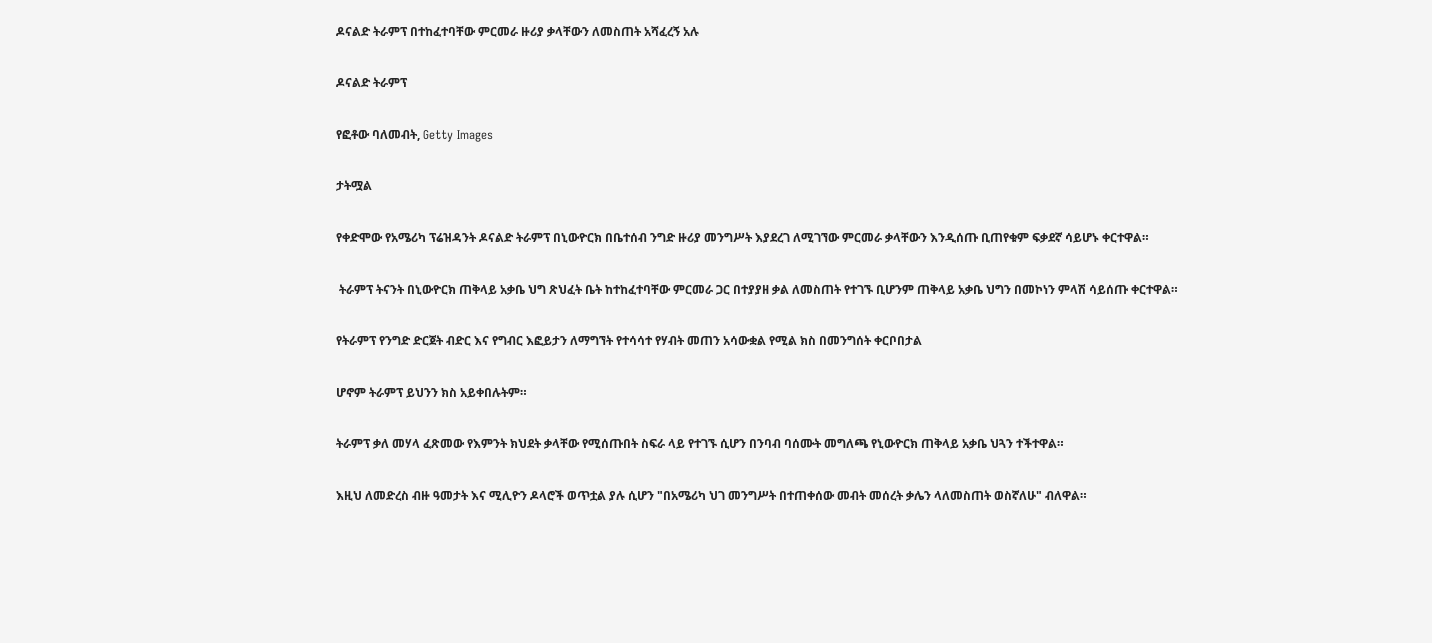ዶናልድ ትራምፕ በተከፈተባቸው ምርመራ ዙሪያ ቃላቸውን ለመስጠት አሻፈረኝ አሉ

ዶናልድ ትራምፕ

የፎቶው ባለመብት, Getty Images

ታትሟል

የቀድሞው የአሜሪካ ፕሬዝዳንት ዶናልድ ትራምፕ በኒውዮርክ በቤተሰብ ንግድ ዙሪያ መንግሥት እያደረገ ለሚገኘው ምርመራ ቃላቸውን እንዲሰጡ ቢጠየቁም ፍቃደኛ ሳይሆኑ ቀርተዋል።

 ትራምፕ ትናንት በኒውዮርክ ጠቅላይ አቃቤ ህግ ጽህፈት ቤት ከተከፈተባቸው ምርመራ ጋር በተያያዘ ቃል ለመስጠት የተገኙ ቢሆንም ጠቅላይ አቃቤ ህግን በመኮነን ምላሽ ሳይሰጡ ቀርተዋል።

የትራምፕ የንግድ ድርጀት ብድር እና የግብር እፎይታን ለማግኘት የተሳሳተ የሃብት መጠን አሳውቋል የሚል ክስ በመንግሰት ቀርቦበታል

ሆኖም ትራምፕ ይህንን ክስ አይቀበሉትም።

ትራምፕ ቃለ መሃላ ፈጽመው የእምንት ክህደት ቃላቸው የሚሰጡበት ስፍራ ላይ የተገኙ ሲሆን በንባብ ባሰሙት መግለጫ የኒውዮርክ ጠቅላይ አቃቤ ህጓን ተችተዋል።

እዚህ ለመድረስ ብዙ ዓመታት እና ሚሊዮን ዶላሮች ወጥቷል ያሉ ሲሆን "በአሜሪካ ህገ መንግሥት በተጠቀሰው መብት መሰረት ቃሌን ላለመስጠት ወስኛለሁ" ብለዋል።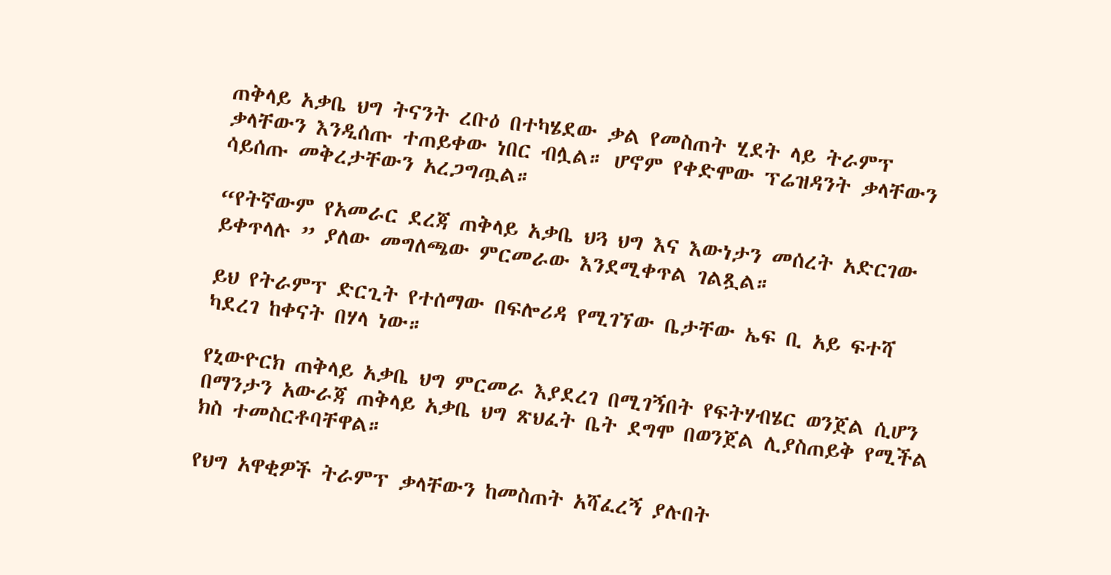ጠቅላይ አቃቤ ህግ ትናንት ረቡዕ በተካሄደው ቃል የመስጠት ሂደት ላይ ትራምፕ ቃላቸውን እንዲሰጡ ተጠይቀው ነበር ብሏል። ሆኖም የቀድሞው ፕሬዝዳንት ቃላቸውን ሳይሰጡ መቅረታቸውን አረጋግጧል።

“የትኛውም የአመራር ደረጃ ጠቅላይ አቃቤ ህጓ ህግ እና እውነታን መሰረት አድርገው ይቀጥላሉ ” ያለው መግለጫው ምርመራው እንደሚቀጥል ገልጿል።

ይህ የትራምፕ ድርጊት የተሰማው በፍሎሪዳ የሚገኘው ቤታቸው ኤፍ ቢ አይ ፍተሻ ካደረገ ከቀናት በሃላ ነው።

የኒውዮርክ ጠቅላይ አቃቤ ህግ ምርመራ እያደረገ በሚገኝበት የፍትሃብሄር ወንጀል ሲሆን በማንታን አውራጃ ጠቅላይ አቃቤ ህግ ጽህፈት ቤት ደግሞ በወንጀል ሊያስጠይቅ የሚችል ክስ ተመስርቶባቸዋል።

የህግ አዋቂዎች ትራምፕ ቃላቸውን ከመስጠት አሻፈረኝ ያሉበት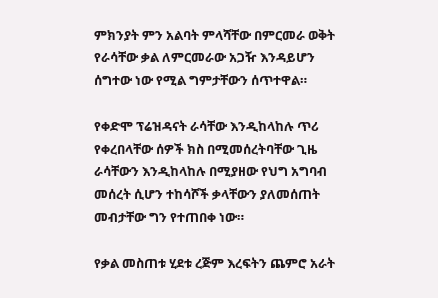ምክንያት ምን አልባት ምላሻቸው በምርመራ ወቅት የራሳቸው ቃል ለምርመራው አጋዥ እንዳይሆን ሰግተው ነው የሚል ግምታቸውን ሰጥተዋል።

የቀድሞ ፕሬዝዳናት ራሳቸው እንዲከላከሉ ጥሪ የቀረበላቸው ሰዎች ክስ በሚመሰረትባቸው ጊዜ ራሳቸውን እንዲከላከሉ በሚያዘው የህግ አግባብ መሰረት ሲሆን ተከሳሾች ቃላቸውን ያለመሰጠት መብታቸው ግን የተጠበቀ ነው።

የቃል መስጠቱ ሂደቱ ረጅም እረፍትን ጨምሮ አራት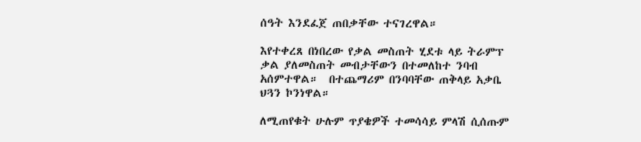ሰዓት እንደፈጀ ጠበቃቸው ተናገረዋል።

እየተቀረጸ በነበረው የቃል መስጠት ሂደቱ ላይ ትራምፕ ቃል ያለመስጠት መብታቸውን በተመለከተ ንባብ አሰምተዋል።  በተጨማሪም በንባባቸው ጠቅላይ አቃቤ ህጓን ኮንነዋል።

ለሚጠየቁት ሁሉም ጥያቄዎች ተመሳሳይ ምላሽ ሲሰጡም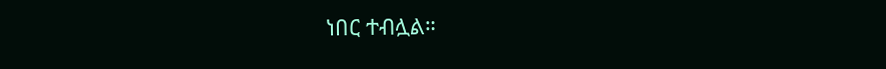ነበር ተብሏል።